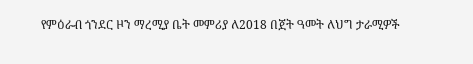የምዕራብ ጎንደር ዞን ማረሚያ ቤት መምሪያ ለ2018 በጀት ዓመት ለህግ ታራሚዎች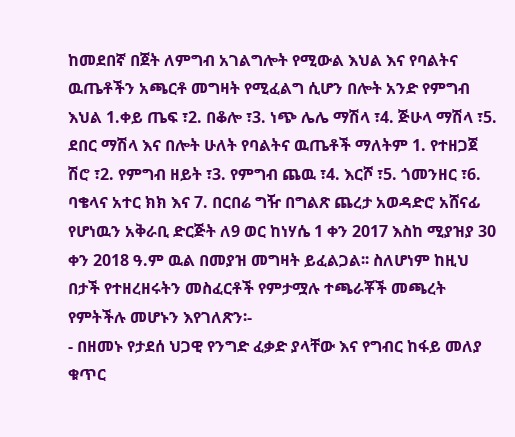ከመደበኛ በጀት ለምግብ አገልግሎት የሚውል እህል እና የባልትና ዉጤቶችን አጫርቶ መግዛት የሚፈልግ ሲሆን በሎት አንድ የምግብ እህል 1.ቀይ ጤፍ ፣2. በቆሎ ፣3. ነጭ ሌሌ ማሽላ ፣4. ጅሁላ ማሽላ ፣5. ደበር ማሽላ እና በሎት ሁለት የባልትና ዉጤቶች ማለትም 1. የተዘጋጀ ሽሮ ፣2. የምግብ ዘይት ፣3. የምግብ ጨዉ ፣4. እርሾ ፣5. ጎመንዘር ፣6. ባቄላና አተር ክክ እና 7. በርበሬ ግዥ በግልጽ ጨረታ አወዳድሮ አሸናፊ የሆነዉን አቅራቢ ድርጅት ለ9 ወር ከነሃሴ 1 ቀን 2017 እስከ ሚያዝያ 30 ቀን 2018 ዓ.ም ዉል በመያዝ መግዛት ይፈልጋል፡፡ ስለሆነም ከዚህ በታች የተዘረዘሩትን መስፈርቶች የምታሟሉ ተጫራቾች መጫረት የምትችሉ መሆኑን እየገለጽን፡-
- በዘመኑ የታደሰ ህጋዊ የንግድ ፈቃድ ያላቸው እና የግብር ከፋይ መለያ ቁጥር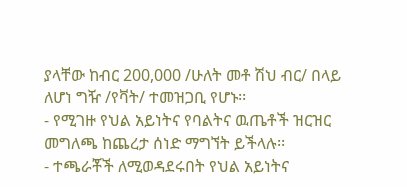ያላቸው ከብር 200,000 /ሁለት መቶ ሽህ ብር/ በላይ ለሆነ ግዥ /የቫት/ ተመዝጋቢ የሆኑ፡፡
- የሚገዙ የህል አይነትና የባልትና ዉጤቶች ዝርዝር መግለጫ ከጨረታ ሰነድ ማግኘት ይችላሉ፡፡
- ተጫራቾች ለሚወዳደሩበት የህል አይነትና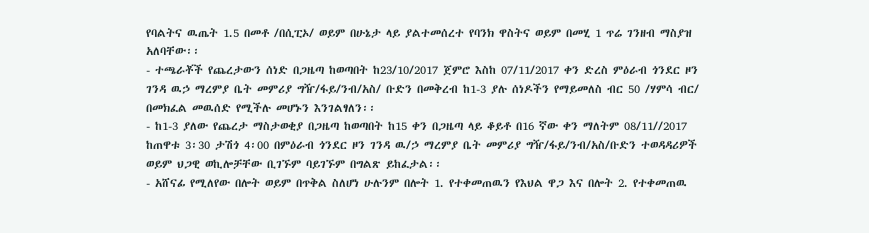የባልትና ዉጤት 1.5 በመቶ /በሲፒኦ/ ወይም በሁኔታ ላይ ያልተመሰረተ የባንክ ዋስትና ወይም በመሂ 1 ጥሬ ገንዘብ ማስያዝ አለባቸው፡፡
- ተጫራቾች የጨረታውን ሰነድ በጋዜጣ ከወጣበት ከ23/10/2017 ጀምሮ እስከ 07/11/2017 ቀን ድረስ ምዕራብ ጎንደር ዞን ገንዳ ዉኃ ማረምያ ቤት መምሪያ ግዥ/ፋይ/ንብ/አስ/ ቡድን በመቅረብ ከ1-3 ያሉ ሰነዶችን የማይመለስ ብር 50 /ሃምሳ ብር/ በመክፈል መዉሰድ የሚችሉ መሆኑን እንገልፃለን፡፡
- ከ1-3 ያለው የጨረታ ማስታወቂያ በጋዜጣ ከወጣበት ከ15 ቀን በጋዜጣ ላይ ቆይቶ በ16 ኛው ቀን ማለትም 08/11//2017 ከጠዋቱ 3፡30 ታሽጎ 4፡00 በምዕራብ ጎንደር ዞን ገንዳ ዉ/ኃ ማረምያ ቤት መምሪያ ግዥ/ፋይ/ንብ/አስ/ቡድን ተወዳዳሪዎች ወይም ህጋዊ ወኪሎቻቸው ቢገኙም ባይገኙም በግልጽ ይከፈታል፡፡
- አሸናፊ የሚለየው በሎት ወይም በጥቅል ስለሆነ ሁሉንም በሎት 1. የተቀመጠዉን የእህል ዋጋ እና በሎት 2. የተቀመጠዉ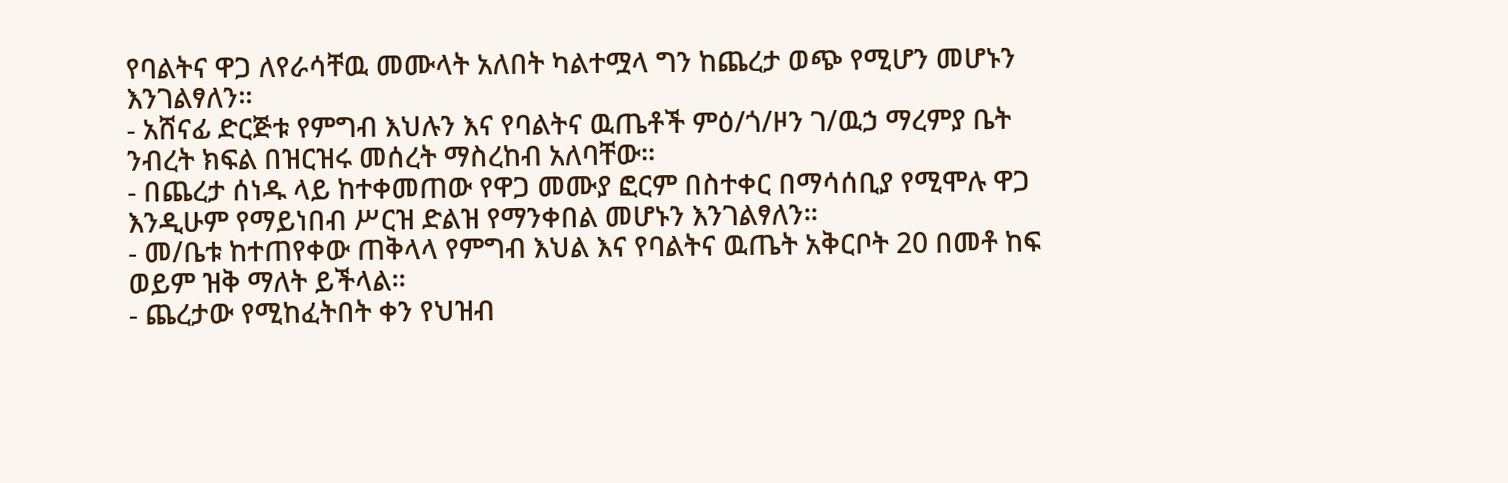የባልትና ዋጋ ለየራሳቸዉ መሙላት አለበት ካልተሟላ ግን ከጨረታ ወጭ የሚሆን መሆኑን እንገልፃለን፡፡
- አሸናፊ ድርጅቱ የምግብ እህሉን እና የባልትና ዉጤቶች ምዕ/ጎ/ዞን ገ/ዉኃ ማረምያ ቤት ንብረት ክፍል በዝርዝሩ መሰረት ማስረከብ አለባቸው፡፡
- በጨረታ ሰነዱ ላይ ከተቀመጠው የዋጋ መሙያ ፎርም በስተቀር በማሳሰቢያ የሚሞሉ ዋጋ እንዲሁም የማይነበብ ሥርዝ ድልዝ የማንቀበል መሆኑን እንገልፃለን፡፡
- መ/ቤቱ ከተጠየቀው ጠቅላላ የምግብ እህል እና የባልትና ዉጤት አቅርቦት 20 በመቶ ከፍ ወይም ዝቅ ማለት ይችላል፡፡
- ጨረታው የሚከፈትበት ቀን የህዝብ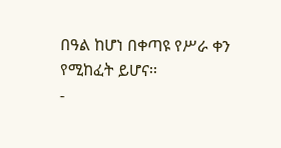በዓል ከሆነ በቀጣዩ የሥራ ቀን የሚከፈት ይሆና፡፡
-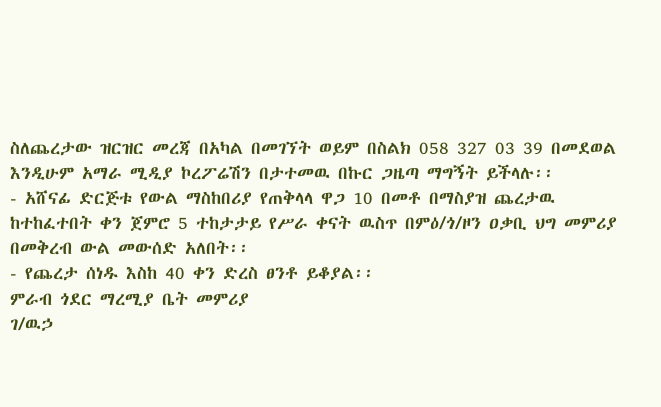ስለጨረታው ዝርዝር መረጃ በአካል በመገኘት ወይም በስልክ 058 327 03 39 በመደወል እንዲሁም አማራ ሚዲያ ኮረፖሬሽን በታተመዉ በኩር ጋዜጣ ማግኝት ይችላሉ፡፡
- አሸናፊ ድርጅቱ የውል ማስከበሪያ የጠቅላላ ዋጋ 10 በመቶ በማስያዝ ጨረታዉ ከተከፈተበት ቀን ጀምሮ 5 ተከታታይ የሥራ ቀናት ዉስጥ በምዕ/ጎ/ዞን ዐቃቢ ህግ መምሪያ በመቅረብ ውል መውሰድ አለበት፡፡
- የጨረታ ሰነዱ እስከ 40 ቀን ድረስ ፀንቶ ይቆያል፡፡
ምራብ ጎደር ማረሚያ ቤት መምሪያ
ገ/ዉኃ